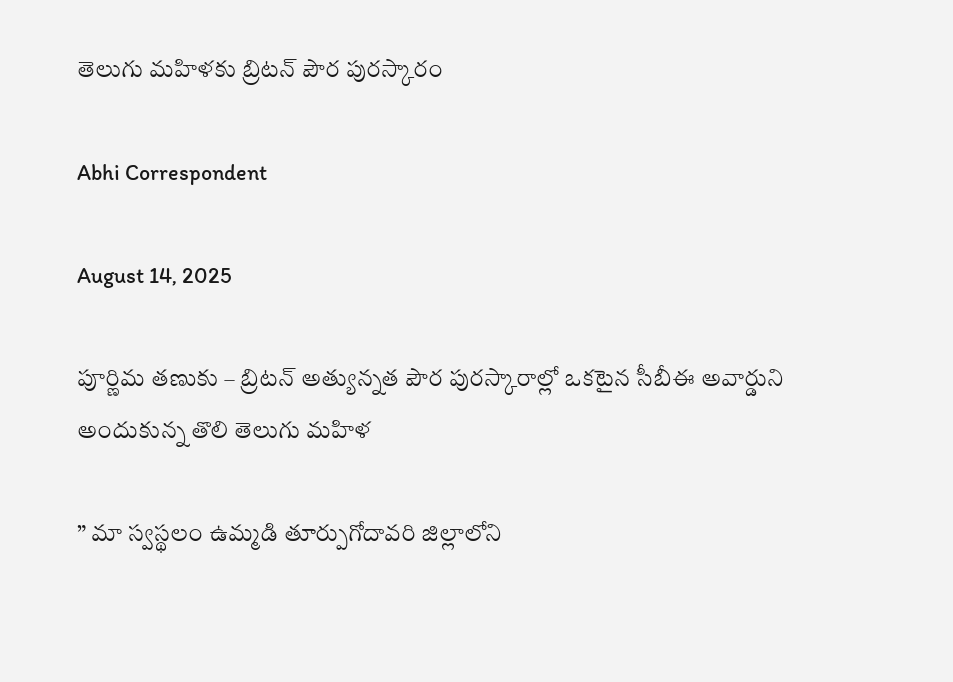తెలుగు మహిళకు బ్రిటన్‌ పౌర పురస్కారం

Abhi Correspondent

August 14, 2025

పూర్ణిమ తణుకు – బ్రిటన్‌ అత్యున్నత పౌర పురస్కారాల్లో ఒకటైన సీబీఈ అవార్డుని అందుకున్న తొలి తెలుగు మహిళ

” మా స్వస్థలం ఉమ్మడి తూర్పుగోదావరి జిల్లాలోని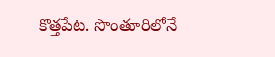కొత్తపేట. సొంతూరిలోనే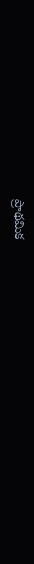ప్రాథమిక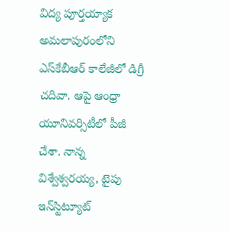విద్య పూర్తయ్యాక అమలాపురంలోని ఎస్‌కేబీఆర్‌ కాలేజీలో డిగ్రీ చదివా. ఆపై ఆంధ్రా యూనివర్సిటీలో పీజీ చేశా. నాన్న విశ్వేశ్వరయ్య, టైపు ఇన్‌స్టిట్యూట్‌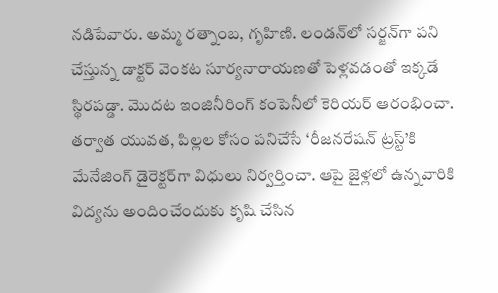నడిపేవారు. అమ్మ రత్నాంబ, గృహిణి. లండన్‌లో సర్జన్‌గా పని చేస్తున్న డాక్టర్‌ వెంకట సూర్యనారాయణతో పెళ్లవడంతో ఇక్కడే స్థిరపడ్డా. మొదట ఇంజినీరింగ్‌ కంపెనీలో కెరియర్‌ ఆరంభించా. తర్వాత యువత, పిల్లల కోసం పనిచేసే ‘రీజనరేషన్‌ ట్రస్ట్‌’కి మేనేజింగ్‌ డైరెక్టర్‌గా విధులు నిర్వర్తించా. ఆపై జైళ్లలో ఉన్నవారికి విద్యను అందించేందుకు కృషి చేసిన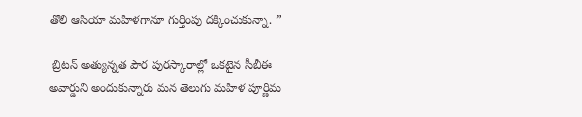తొలి ఆసియా మహిళగానూ గుర్తింపు దక్కించుకున్నా. ”

 బ్రిటన్‌ అత్యున్నత పౌర పురస్కారాల్లో ఒకటైన సీబీఈ అవార్డుని అందుకున్నారు మన తెలుగు మహిళ పూర్ణిమ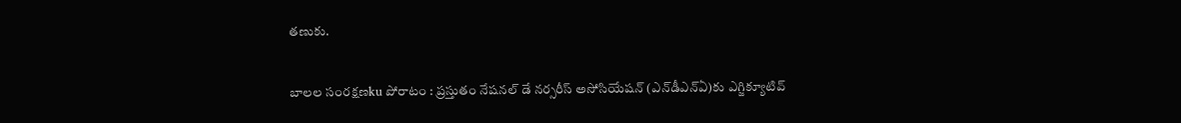తణుకు.

బాలల సంరక్షణku పోరాటం : ప్రస్తుతం నేషనల్‌ డే నర్సరీస్‌ అసోసియేషన్‌ (ఎన్‌డీఎన్‌ఏ)కు ఎగ్జిక్యూటివ్‌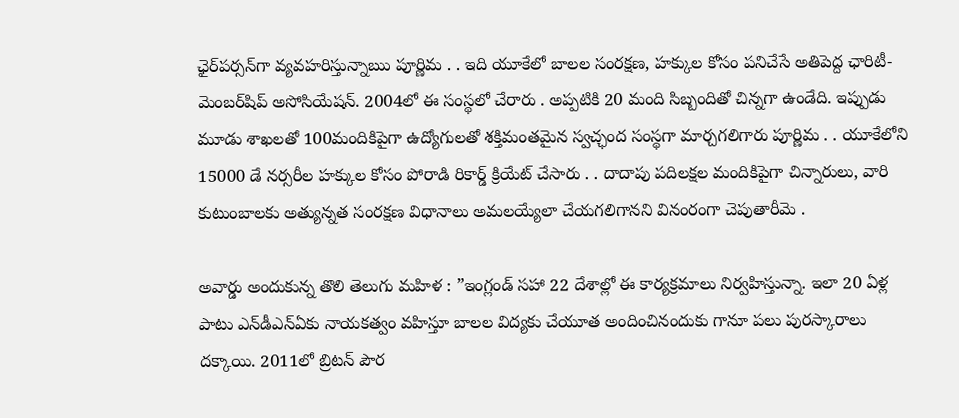ఛైర్‌పర్సన్‌గా వ్యవహరిస్తున్నాఋ పూర్ణిమ . . ఇది యూకేలో బాలల సంరక్షణ, హక్కుల కోసం పనిచేసే అతిపెద్ద ఛారిటీ-మెంబర్‌షిప్‌ అసోసియేషన్‌. 2004లో ఈ సంస్థలో చేరారు . అప్పటికి 20 మంది సిబ్బందితో చిన్నగా ఉండేది. ఇప్పుడు మూడు శాఖలతో 100మందికిపైగా ఉద్యోగులతో శక్తిమంతమైన స్వచ్ఛంద సంస్థగా మార్చగలిగారు పూర్ణిమ . . యూకేలోని 15000 డే నర్సరీల హక్కుల కోసం పోరాడి రికార్డ్ క్రియేట్ చేసారు . . దాదాపు పదిలక్షల మందికిపైగా చిన్నారులు, వారి కుటుంబాలకు అత్యున్నత సంరక్షణ విధానాలు అమలయ్యేలా చేయగలిగానని వినంరంగా చెపుతారీమె .

అవార్డు అందుకున్న తొలి తెలుగు మహిళ : ”ఇంగ్లండ్‌ సహా 22 దేశాల్లో ఈ కార్యక్రమాలు నిర్వహిస్తున్నా. ఇలా 20 ఏళ్ల పాటు ఎన్‌డీఎన్‌ఏకు నాయకత్వం వహిస్తూ బాలల విద్యకు చేయూత అందించినందుకు గానూ పలు పురస్కారాలు దక్కాయి. 2011లో బ్రిటన్‌ పౌర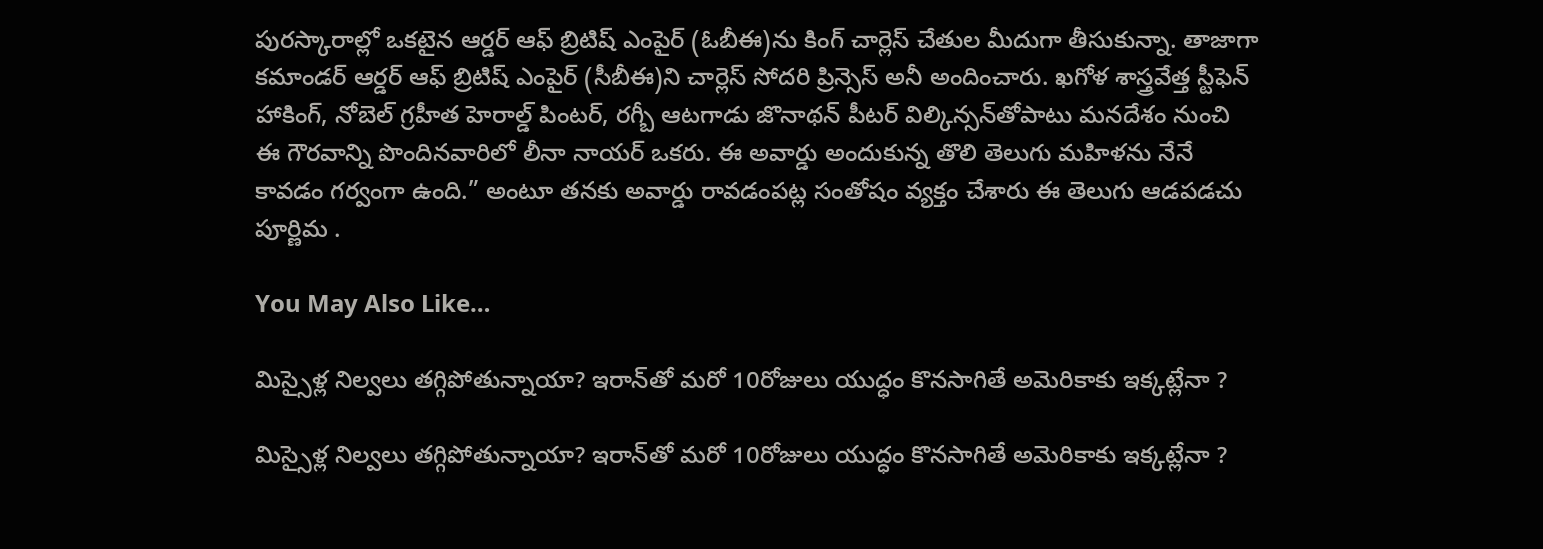పురస్కారాల్లో ఒకటైన ఆర్డర్‌ ఆఫ్‌ బ్రిటిష్‌ ఎంపైర్‌ (ఓబీఈ)ను కింగ్‌ చార్లెస్‌ చేతుల మీదుగా తీసుకున్నా. తాజాగా కమాండర్‌ ఆర్డర్‌ ఆఫ్‌ బ్రిటిష్‌ ఎంపైర్‌ (సీబీఈ)ని చార్లెస్‌ సోదరి ప్రిన్సెస్‌ అనీ అందించారు. ఖగోళ శాస్త్రవేత్త స్టీఫెన్‌ హాకింగ్, నోబెల్‌ గ్రహీత హెరాల్డ్‌ పింటర్, రగ్బీ ఆటగాడు జొనాథన్‌ పీటర్‌ విల్కిన్సన్‌తోపాటు మనదేశం నుంచి ఈ గౌరవాన్ని పొందినవారిలో లీనా నాయర్‌ ఒకరు. ఈ అవార్డు అందుకున్న తొలి తెలుగు మహిళను నేనే కావడం గర్వంగా ఉంది.” అంటూ తనకు అవార్డు రావడంపట్ల సంతోషం వ్యక్తం చేశారు ఈ తెలుగు ఆడపడచు పూర్ణిమ .

You May Also Like…

మిస్సైళ్ల నిల్వలు తగ్గిపోతున్నాయా? ఇరాన్‌తో మరో 10రోజులు యుద్ధం కొనసాగితే అమెరికాకు ఇక్కట్లేనా ?

మిస్సైళ్ల నిల్వలు తగ్గిపోతున్నాయా? ఇరాన్‌తో మరో 10రోజులు యుద్ధం కొనసాగితే అమెరికాకు ఇక్కట్లేనా ?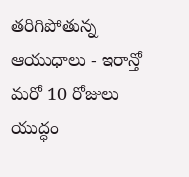తరిగిపోతున్న ఆయుధాలు - ఇరాన్తో మరో 10 రోజులు యుద్ధం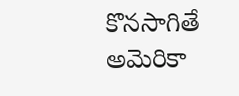కొనసాగితే అమెరికా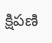క్షిపణి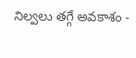నిల్వలు తగ్గే అవకాశం -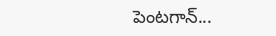పెంటగాన్...